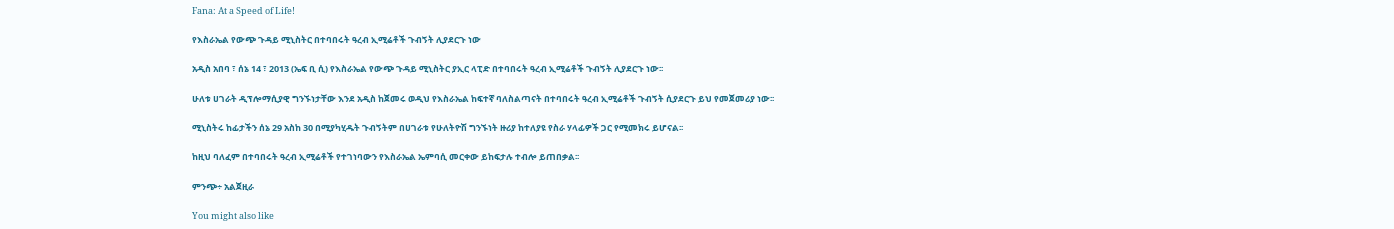Fana: At a Speed of Life!

የእስራኤል የውጭ ጉዳይ ሚኒስትር በተባበሩት ዓረብ ኢሚሬቶች ጉብኝት ሊያደርጉ ነው

አዲስ አበባ ፣ ሰኔ 14 ፣ 2013 (ኤፍ ቢ ሲ) የእስራኤል የውጭ ጉዳይ ሚኒስትር ያኢር ላፒድ በተባበሩት ዓረብ ኢሚሬቶች ጉብኝት ሊያደርጉ ነው፡፡

ሁለቱ ሀገራት ዲፕሎማሲያዊ ግንኙነታቸው እንደ አዲስ ከጀመሩ ወዲህ የእስራኤል ከፍተኛ ባለስልጣናት በተባበሩት ዓረብ ኢሚሬቶች ጉብኝት ሲያደርጉ ይህ የመጀመሪያ ነው፡፡

ሚኒስትሩ ከፊታችን ሰኔ 29 አስከ 30 በሚያካሂዱት ጉብኝትም በሀገራቱ የሁለትዮሽ ግንኙነት ዙሪያ ከተለያዩ የስራ ሃላፊዎች ጋር የሚመክሩ ይሆናል፡፡

ከዚህ ባለፈም በተባበሩት ዓረብ ኢሚሬቶች የተገነባውን የእስራኤል ኤምባሲ መርቀው ይከፍታሉ ተብሎ ይጠበቃል፡፡

ምንጭ÷ አልጀዚራ

You might also like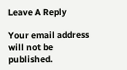Leave A Reply

Your email address will not be published.